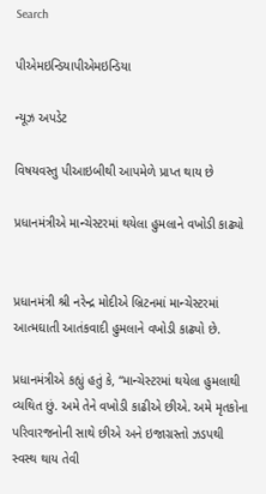Search

પીએમઇન્ડિયાપીએમઇન્ડિયા

ન્યૂઝ અપડેટ

વિષયવસ્તુ પીઆઇબીથી આપમેળે પ્રાપ્ત થાય છે

પ્રધાનમંત્રીએ માન્ચેસ્ટરમાં થયેલા હુમલાને વખોડી કાઢ્યો


પ્રધાનમંત્રી શ્રી નરેન્દ્ર મોદીએ બ્રિટનમાં માન્ચેસ્ટરમાં આત્મઘાતી આતંકવાદી હુમલાને વખોડી કાઢ્યો છે.

પ્રધાનમંત્રીએ કહ્યું હતું કે, “માન્ચેસ્ટરમાં થયેલા હુમલાથી વ્યથિત છું. અમે તેને વખોડી કાઢીએ છીએ. અમે મૃતકોના પરિવારજનોની સાથે છીએ અને ઇજાગ્રસ્તો ઝડપથી સ્વસ્થ થાય તેવી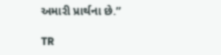અમારી પ્રાર્થના છે.”

TR